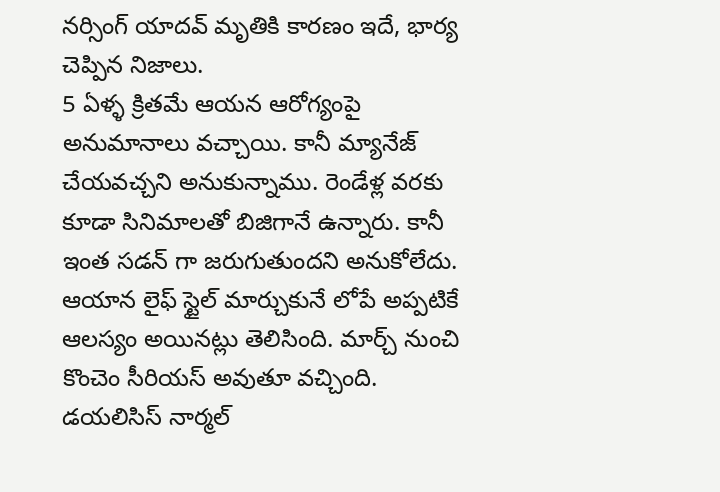నర్సింగ్ యాదవ్ మృతికి కారణం ఇదే, భార్య చెప్పిన నిజాలు.
5 ఏళ్ళ క్రితమే ఆయన ఆరోగ్యంపై అనుమానాలు వచ్చాయి. కానీ మ్యానేజ్ చేయవచ్చని అనుకున్నాము. రెండేళ్ల వరకు కూడా సినిమాలతో బిజిగానే ఉన్నారు. కానీ ఇంత సడన్ గా జరుగుతుందని అనుకోలేదు. ఆయాన లైఫ్ స్టైల్ మార్చుకునే లోపే అప్పటికే ఆలస్యం అయినట్లు తెలిసింది. మార్చ్ నుంచి కొంచెం సీరియస్ అవుతూ వచ్చింది. డయలిసిస్ నార్మల్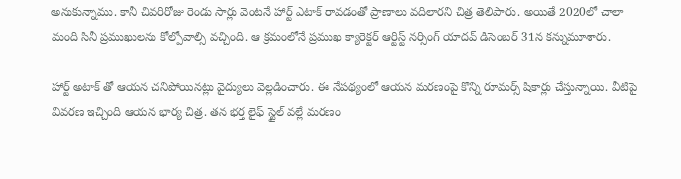అనుకున్నాము. కానీ చివరిరోజు రెండు సార్లు వెంటనే హార్ట్ ఎటాక్ రావడంతో ప్రాణాలు వదిలారని చిత్ర తెలిపారు. అయితే 2020లో చాలా మంది సినీ ప్రముఖులను కోల్పోవాల్సి వచ్చింది. ఆ క్రమంలోనే ప్రముఖ క్యారెక్టర్ ఆర్టిస్ట్ నర్సింగ్ యాదవ్ డిసెంబర్ 31న కన్నుమూశారు.

హార్ట్ అటాక్ తో ఆయన చనిపోయినట్లు వైద్యులు వెల్లడించారు. ఈ నేపథ్యంలో ఆయన మరణంపై కొన్ని రూమర్స్ షికార్లు చేస్తున్నాయి. వీటిపై వివరణ ఇచ్చింది ఆయన భార్య చిత్ర. తన భర్త లైఫ్ స్టైల్ వల్లే మరణం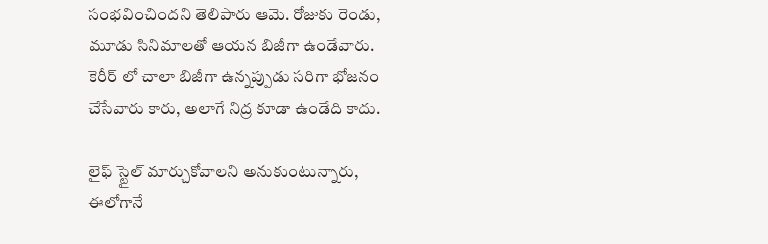సంభవించిందని తెలిపారు ఆమె. రోజుకు రెండు, మూడు సినిమాలతో ఆయన బిజీగా ఉండేవారు. కెరీర్ లో చాలా బిజీగా ఉన్నప్పుడు సరిగా భోజనం చేసేవారు కారు, అలాగే నిద్ర కూడా ఉండేది కాదు.

లైఫ్ స్టైల్ మార్చుకోవాలని అనుకుంటున్నారు, ఈలోగానే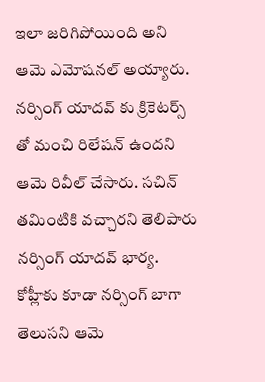ఇలా జరిగిపోయింది అని ఆమె ఎమోషనల్ అయ్యారు. నర్సింగ్ యాదవ్ కు క్రికెటర్స్ తో మంచి రిలేషన్ ఉందని ఆమె రివీల్ చేసారు. సచిన్ తమింటికి వచ్చారని తెలిపారు నర్సింగ్ యాదవ్ భార్య. కోహ్లీకు కూడా నర్సింగ్ బాగా తెలుసని ఆమె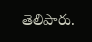తెలిపారు.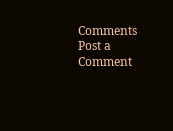Comments
Post a Comment